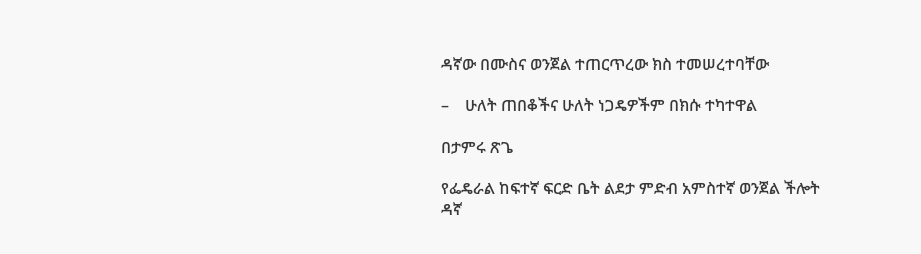ዳኛው በሙስና ወንጀል ተጠርጥረው ክስ ተመሠረተባቸው

–    ሁለት ጠበቆችና ሁለት ነጋዴዎችም በክሱ ተካተዋል

በታምሩ ጽጌ

የፌዴራል ከፍተኛ ፍርድ ቤት ልደታ ምድብ አምስተኛ ወንጀል ችሎት ዳኛ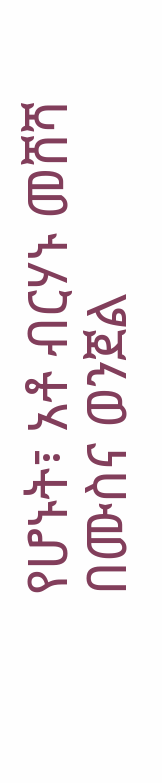የሆኑት፣ አቶ ብርሃኑ መሸሻ በሙስና ወንጀል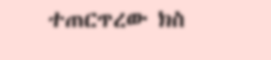ተጠርጥረው ክስ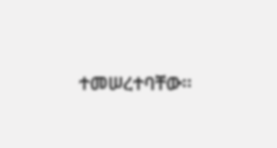ተመሠረተባቸው፡፡